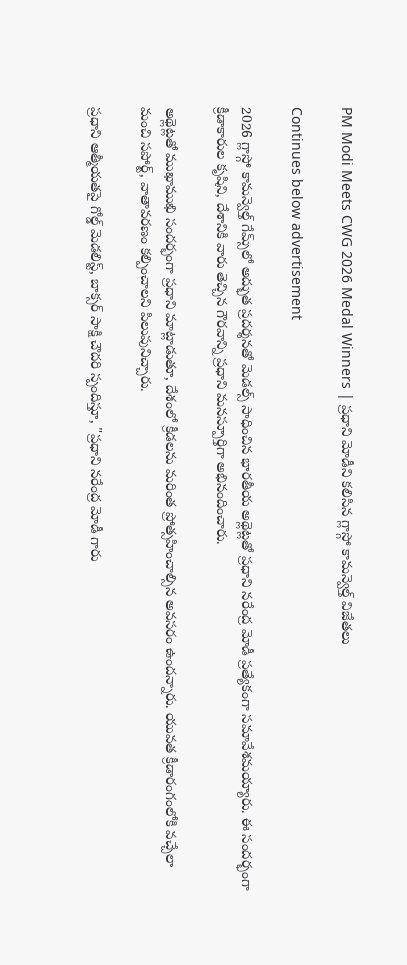PM Modi Meets CWG 2026 Medal Winners | ప్రధాని మోడీని కలిసిన గ్లాస్గో కామన్వెల్త్ విజేతలు

Continues below advertisement

2026 గ్లాస్గో కామన్వెల్త్ గేమ్స్‌లో అద్భుత ప్రదర్శనతో మెడల్స్ సాధించిన భారతీయ అథ్లెట్లతో ప్రధాని నరేంద్ర మోడీ ప్రత్యేకంగా సమావేశమయ్యారు. ఈ సందర్భంగా క్రీడాకారుల కృషిని, దేశానికి వారు తెచ్చిన గౌరవాన్ని ప్రధాని మనస్పూర్తిగా అభినందించారు.

అథ్లెట్లతో ముఖాముఖి సందర్భంగా ప్రధాని మాట్లాడుతూ, దేశంలో క్రీడలను మరింత ప్రోత్సహించాల్సిన అవసరం ఉందన్నారు. యువత క్రీడారంగంలోకి వచ్చేలా మంచి సపోర్ట్, వాతావరణం కల్పించాలని పిలుపునిచ్చారు.

ప్రధాని ఆత్మీయతపై గోల్డ్ మెడలిస్ట్, బాక్సర్ సాక్షి చౌదరి స్పందిస్తూ, "ప్రధాని నరేంద్ర మోడీ గారు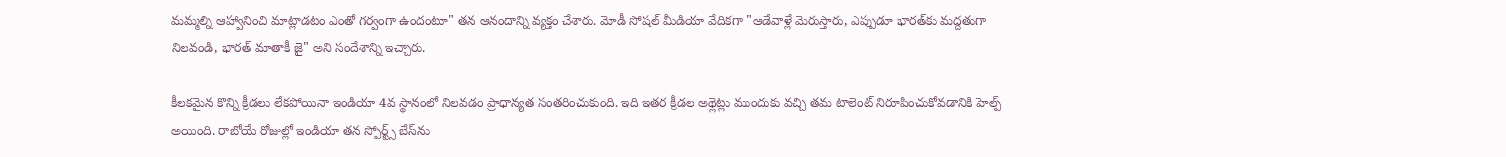మమ్మల్ని ఆహ్వానించి మాట్లాడటం ఎంతో గర్వంగా ఉందంటూ" తన ఆనందాన్ని వ్యక్తం చేశారు. మోడీ సోషల్ మీడియా వేదికగా "ఆడేవాళ్లే మెరుస్తారు, ఎప్పుడూ భారత్‌కు మద్దతుగా నిలవండి, భారత్ మాతాకీ జై" అని సందేశాన్ని ఇచ్చారు.

కీలకమైన కొన్ని క్రీడలు లేకపోయినా ఇండియా 4వ స్థానంలో నిలవడం ప్రాధాన్యత సంతరించుకుంది. ఇది ఇతర క్రీడల అథ్లెట్లు ముందుకు వచ్చి తమ టాలెంట్ నిరూపించుకోవడానికి హెల్ప్ అయింది. రాబోయే రోజుల్లో ఇండియా తన స్పోర్ట్స్ బేస్‌ను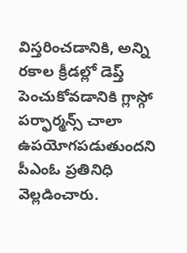విస్తరించడానికి, అన్ని రకాల క్రీడల్లో డెప్త్ పెంచుకోవడానికి గ్లాస్గో పర్ఫార్మన్స్ చాలా ఉపయోగపడుతుందని పీఎంఓ ప్రతినిధి వెల్లడించారు.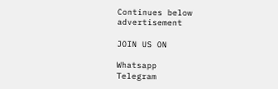Continues below advertisement

JOIN US ON

Whatsapp
Telegram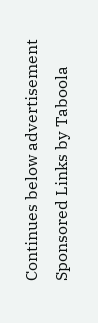Continues below advertisement
Sponsored Links by Taboola